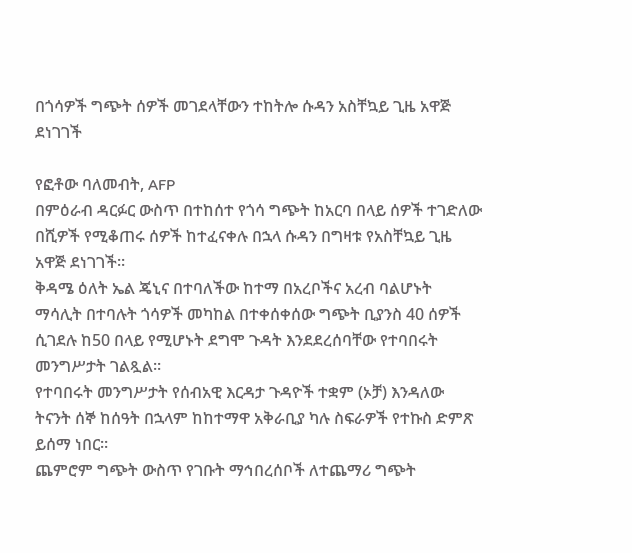በጎሳዎች ግጭት ሰዎች መገደላቸውን ተከትሎ ሱዳን አስቸኳይ ጊዜ አዋጅ ደነገገች

የፎቶው ባለመብት, AFP
በምዕራብ ዳርፉር ውስጥ በተከሰተ የጎሳ ግጭት ከአርባ በላይ ሰዎች ተገድለው በሺዎች የሚቆጠሩ ሰዎች ከተፈናቀሉ በኋላ ሱዳን በግዛቱ የአስቸኳይ ጊዜ አዋጅ ደነገገች።
ቅዳሜ ዕለት ኤል ጄኒና በተባለችው ከተማ በአረቦችና አረብ ባልሆኑት ማሳሊት በተባሉት ጎሳዎች መካከል በተቀሰቀሰው ግጭት ቢያንስ 40 ሰዎች ሲገደሉ ከ50 በላይ የሚሆኑት ደግሞ ጉዳት እንደደረሰባቸው የተባበሩት መንግሥታት ገልጿል።
የተባበሩት መንግሥታት የሰብአዊ እርዳታ ጉዳዮች ተቋም (ኦቻ) እንዳለው ትናንት ሰኞ ከሰዓት በኋላም ከከተማዋ አቅራቢያ ካሉ ስፍራዎች የተኩስ ድምጽ ይሰማ ነበር።
ጨምሮም ግጭት ውስጥ የገቡት ማኅበረሰቦች ለተጨማሪ ግጭት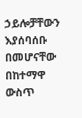ኃይሎቻቸውን እያሰባሰቡ በመሆናቸው በከተማዋ ውስጥ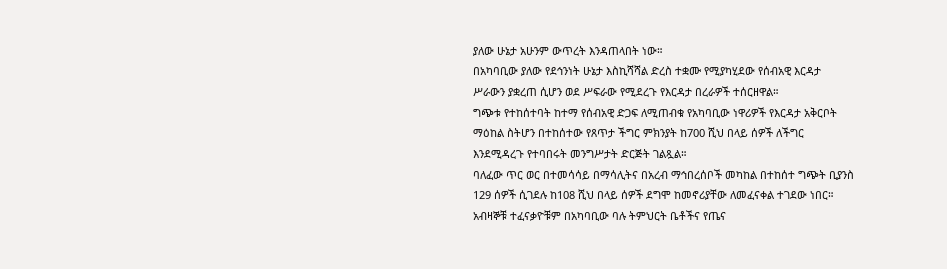ያለው ሁኔታ አሁንም ውጥረት እንዳጠላበት ነው።
በአካባቢው ያለው የደኅንነት ሁኔታ እስኪሻሻል ድረስ ተቋሙ የሚያካሂደው የሰብአዊ እርዳታ ሥራውን ያቋረጠ ሲሆን ወደ ሥፍራው የሚደረጉ የእርዳታ በረራዎች ተሰርዘዋል።
ግጭቱ የተከሰተባት ከተማ የሰብአዊ ድጋፍ ለሚጠብቁ የአካባቢው ነዋሪዎች የእርዳታ አቅርቦት ማዕከል ስትሆን በተከሰተው የጸጥታ ችግር ምክንያት ከ700 ሺህ በላይ ሰዎች ለችግር እንደሚዳረጉ የተባበሩት መንግሥታት ድርጅት ገልጿል።
ባለፈው ጥር ወር በተመሳሳይ በማሳሊትና በአረብ ማኅበረሰቦች መካከል በተከሰተ ግጭት ቢያንስ 129 ሰዎች ሲገደሉ ከ108 ሺህ በላይ ሰዎች ደግሞ ከመኖሪያቸው ለመፈናቀል ተገደው ነበር።
አብዛኞቹ ተፈናቃዮቹም በአካባቢው ባሉ ትምህርት ቤቶችና የጤና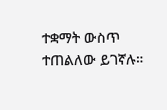ተቋማት ውስጥ ተጠልለው ይገኛሉ።